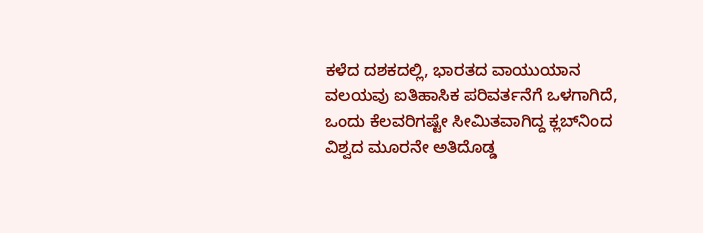ಕಳೆದ ದಶಕದಲ್ಲಿ, ಭಾರತದ ವಾಯುಯಾನ ವಲಯವು ಐತಿಹಾಸಿಕ ಪರಿವರ್ತನೆಗೆ ಒಳಗಾಗಿದೆ, ಒಂದು ಕೆಲವರಿಗಷ್ಟೇ ಸೀಮಿತವಾಗಿದ್ದ ಕ್ಲಬ್‌ನಿಂದ ವಿಶ್ವದ ಮೂರನೇ ಅತಿದೊಡ್ಡ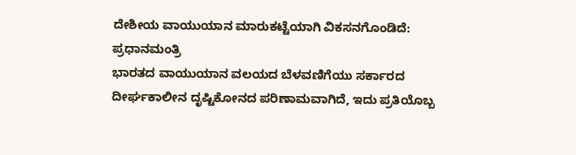ದೇಶೀಯ ವಾಯುಯಾನ ಮಾರುಕಟ್ಟೆಯಾಗಿ ವಿಕಸನಗೊಂಡಿದೆ: ಪ್ರಧಾನಮಂತ್ರಿ
ಭಾರತದ ವಾಯುಯಾನ ವಲಯದ ಬೆಳವಣಿಗೆಯು ಸರ್ಕಾರದ ದೀರ್ಘಕಾಲೀನ ದೃಷ್ಟಿಕೋನದ ಪರಿಣಾಮವಾಗಿದೆ, ಇದು ಪ್ರತಿಯೊಬ್ಬ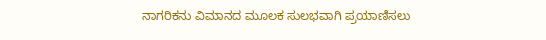ನಾಗರಿಕನು ವಿಮಾನದ ಮೂಲಕ ಸುಲಭವಾಗಿ ಪ್ರಯಾಣಿಸಲು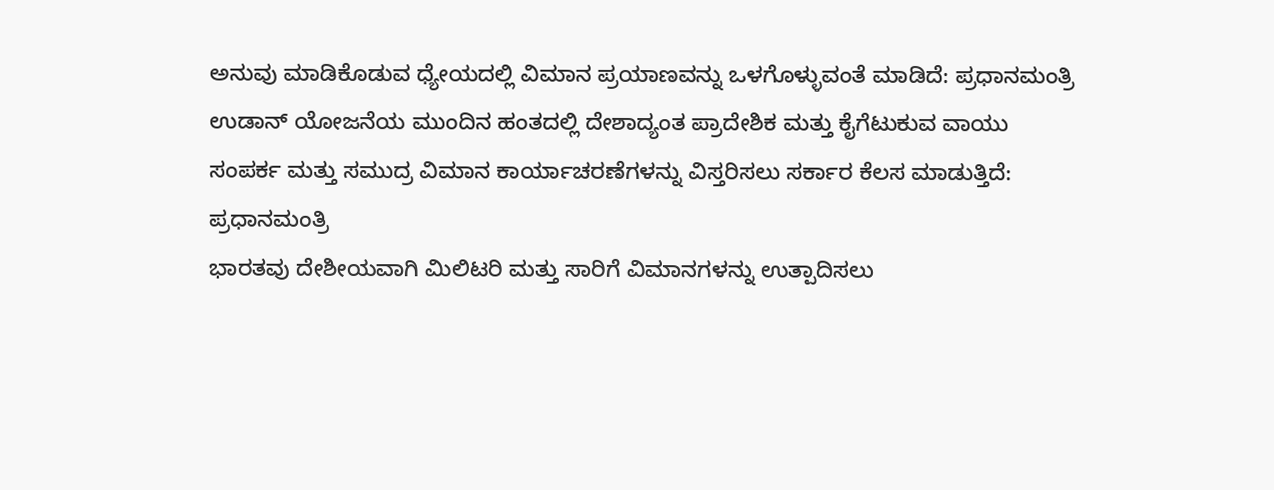ಅನುವು ಮಾಡಿಕೊಡುವ ಧ್ಯೇಯದಲ್ಲಿ ವಿಮಾನ ಪ್ರಯಾಣವನ್ನು ಒಳಗೊಳ್ಳುವಂತೆ ಮಾಡಿದೆ: ಪ್ರಧಾನಮಂತ್ರಿ
ಉಡಾನ್ ಯೋಜನೆಯ ಮುಂದಿನ ಹಂತದಲ್ಲಿ ದೇಶಾದ್ಯಂತ ಪ್ರಾದೇಶಿಕ ಮತ್ತು ಕೈಗೆಟುಕುವ ವಾಯು ಸಂಪರ್ಕ ಮತ್ತು ಸಮುದ್ರ ವಿಮಾನ ಕಾರ್ಯಾಚರಣೆಗಳನ್ನು ವಿಸ್ತರಿಸಲು ಸರ್ಕಾರ ಕೆಲಸ ಮಾಡುತ್ತಿದೆ: ಪ್ರಧಾನಮಂತ್ರಿ
ಭಾರತವು ದೇಶೀಯವಾಗಿ ಮಿಲಿಟರಿ ಮತ್ತು ಸಾರಿಗೆ ವಿಮಾನಗಳನ್ನು ಉತ್ಪಾದಿಸಲು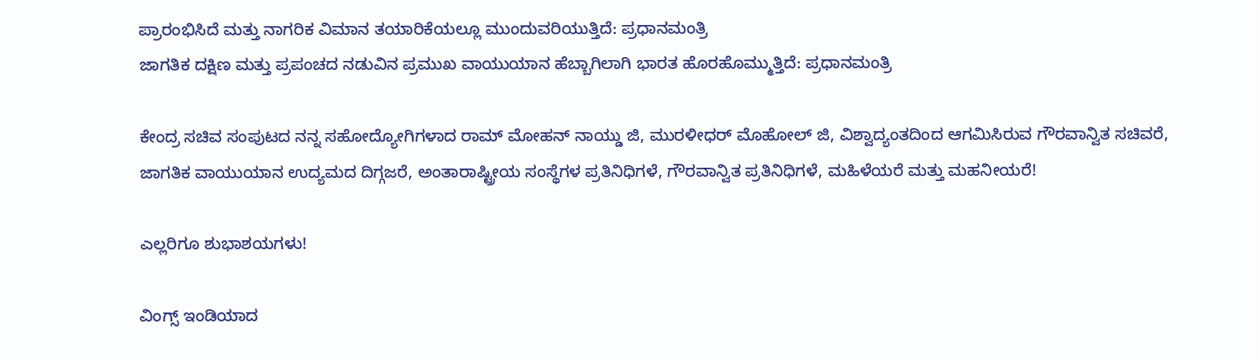ಪ್ರಾರಂಭಿಸಿದೆ ಮತ್ತು ನಾಗರಿಕ ವಿಮಾನ ತಯಾರಿಕೆಯಲ್ಲೂ ಮುಂದುವರಿಯುತ್ತಿದೆ: ಪ್ರಧಾನಮಂತ್ರಿ
ಜಾಗತಿಕ ದಕ್ಷಿಣ ಮತ್ತು ಪ್ರಪಂಚದ ನಡುವಿನ ಪ್ರಮುಖ ವಾಯುಯಾನ ಹೆಬ್ಬಾಗಿಲಾಗಿ ಭಾರತ ಹೊರಹೊಮ್ಮುತ್ತಿದೆ: ಪ್ರಧಾನಮಂತ್ರಿ

ಕೇಂದ್ರ ಸಚಿವ ಸಂಪುಟದ ನನ್ನ ಸಹೋದ್ಯೋಗಿಗಳಾದ ರಾಮ್ ಮೋಹನ್ ನಾಯ್ಡು ಜಿ, ಮುರಳೀಧರ್ ಮೊಹೋಲ್ ಜಿ, ವಿಶ್ವಾದ್ಯಂತದಿಂದ ಆಗಮಿಸಿರುವ ಗೌರವಾನ್ವಿತ ಸಚಿವರೆ, ಜಾಗತಿಕ ವಾಯುಯಾನ ಉದ್ಯಮದ ದಿಗ್ಗಜರೆ, ಅಂತಾರಾಷ್ಟ್ರೀಯ ಸಂಸ್ಥೆಗಳ ಪ್ರತಿನಿಧಿಗಳೆ, ಗೌರವಾನ್ವಿತ ಪ್ರತಿನಿಧಿಗಳೆ, ಮಹಿಳೆಯರೆ ಮತ್ತು ಮಹನೀಯರೆ!

ಎಲ್ಲರಿಗೂ ಶುಭಾಶಯಗಳು!

ವಿಂಗ್ಸ್ ಇಂಡಿಯಾದ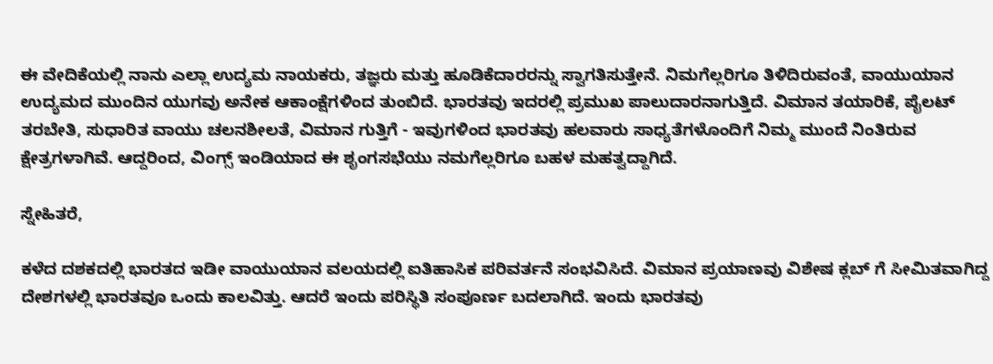ಈ ವೇದಿಕೆಯಲ್ಲಿ ನಾನು ಎಲ್ಲಾ ಉದ್ಯಮ ನಾಯಕರು, ತಜ್ಞರು ಮತ್ತು ಹೂಡಿಕೆದಾರರನ್ನು ಸ್ವಾಗತಿಸುತ್ತೇನೆ. ನಿಮಗೆಲ್ಲರಿಗೂ ತಿಳಿದಿರುವಂತೆ, ವಾಯುಯಾನ ಉದ್ಯಮದ ಮುಂದಿನ ಯುಗವು ಅನೇಕ ಆಕಾಂಕ್ಷೆಗಳಿಂದ ತುಂಬಿದೆ. ಭಾರತವು ಇದರಲ್ಲಿ ಪ್ರಮುಖ ಪಾಲುದಾರನಾಗುತ್ತಿದೆ. ವಿಮಾನ ತಯಾರಿಕೆ, ಪೈಲಟ್ ತರಬೇತಿ, ಸುಧಾರಿತ ವಾಯು ಚಲನಶೀಲತೆ, ವಿಮಾನ ಗುತ್ತಿಗೆ - ಇವುಗಳಿಂದ ಭಾರತವು ಹಲವಾರು ಸಾಧ್ಯತೆಗಳೊಂದಿಗೆ ನಿಮ್ಮ ಮುಂದೆ ನಿಂತಿರುವ ಕ್ಷೇತ್ರಗಳಾಗಿವೆ. ಆದ್ದರಿಂದ, ವಿಂಗ್ಸ್ ಇಂಡಿಯಾದ ಈ ಶೃಂಗಸಭೆಯು ನಮಗೆಲ್ಲರಿಗೂ ಬಹಳ ಮಹತ್ವದ್ದಾಗಿದೆ.

ಸ್ನೇಹಿತರೆ,

ಕಳೆದ ದಶಕದಲ್ಲಿ ಭಾರತದ ಇಡೀ ವಾಯುಯಾನ ವಲಯದಲ್ಲಿ ಐತಿಹಾಸಿಕ ಪರಿವರ್ತನೆ ಸಂಭವಿಸಿದೆ. ವಿಮಾನ ಪ್ರಯಾಣವು ವಿಶೇಷ ಕ್ಲಬ್ ‌ಗೆ ಸೀಮಿತವಾಗಿದ್ದ ದೇಶಗಳಲ್ಲಿ ಭಾರತವೂ ಒಂದು ಕಾಲವಿತ್ತು. ಆದರೆ ಇಂದು ಪರಿಸ್ಥಿತಿ ಸಂಪೂರ್ಣ ಬದಲಾಗಿದೆ. ಇಂದು ಭಾರತವು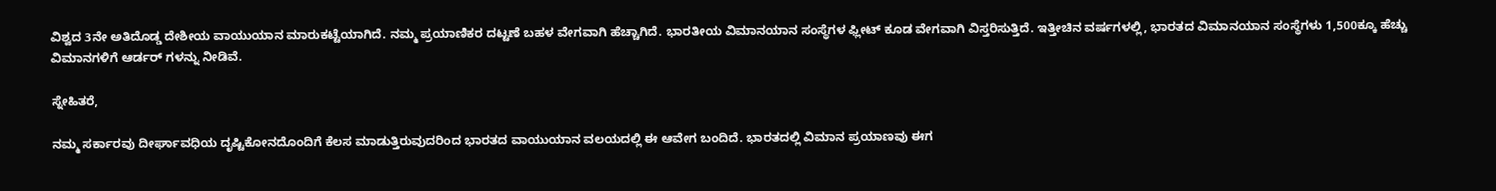ವಿಶ್ವದ 3ನೇ ಅತಿದೊಡ್ಡ ದೇಶೀಯ ವಾಯುಯಾನ ಮಾರುಕಟ್ಟೆಯಾಗಿದೆ. ನಮ್ಮ ಪ್ರಯಾಣಿಕರ ದಟ್ಟಣೆ ಬಹಳ ವೇಗವಾಗಿ ಹೆಚ್ಚಾಗಿದೆ. ಭಾರತೀಯ ವಿಮಾನಯಾನ ಸಂಸ್ಥೆಗಳ ಫ್ಲೀಟ್ ಕೂಡ ವೇಗವಾಗಿ ವಿಸ್ತರಿಸುತ್ತಿದೆ. ಇತ್ತೀಚಿನ ವರ್ಷಗಳಲ್ಲಿ, ಭಾರತದ ವಿಮಾನಯಾನ ಸಂಸ್ಥೆಗಳು 1,500ಕ್ಕೂ ಹೆಚ್ಚು ವಿಮಾನಗಳಿಗೆ ಆರ್ಡರ್ ‌ಗಳನ್ನು ನೀಡಿವೆ.

ಸ್ನೇಹಿತರೆ,

ನಮ್ಮ ಸರ್ಕಾರವು ದೀರ್ಘಾವಧಿಯ ದೃಷ್ಟಿಕೋನದೊಂದಿಗೆ ಕೆಲಸ ಮಾಡುತ್ತಿರುವುದರಿಂದ ಭಾರತದ ವಾಯುಯಾನ ವಲಯದಲ್ಲಿ ಈ ಆವೇಗ ಬಂದಿದೆ. ಭಾರತದಲ್ಲಿ ವಿಮಾನ ಪ್ರಯಾಣವು ಈಗ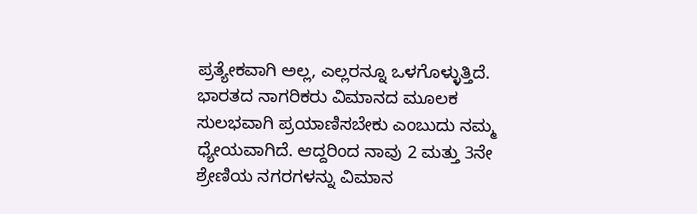ಪ್ರತ್ಯೇಕವಾಗಿ ಅಲ್ಲ, ಎಲ್ಲರನ್ನೂ ಒಳಗೊಳ್ಳುತ್ತಿದೆ. ಭಾರತದ ನಾಗರಿಕರು ವಿಮಾನದ ಮೂಲಕ ಸುಲಭವಾಗಿ ಪ್ರಯಾಣಿಸಬೇಕು ಎಂಬುದು ನಮ್ಮ ಧ್ಯೇಯವಾಗಿದೆ. ಆದ್ದರಿಂದ ನಾವು 2 ಮತ್ತು 3ನೇ ಶ್ರೇಣಿಯ ನಗರಗಳನ್ನು ವಿಮಾನ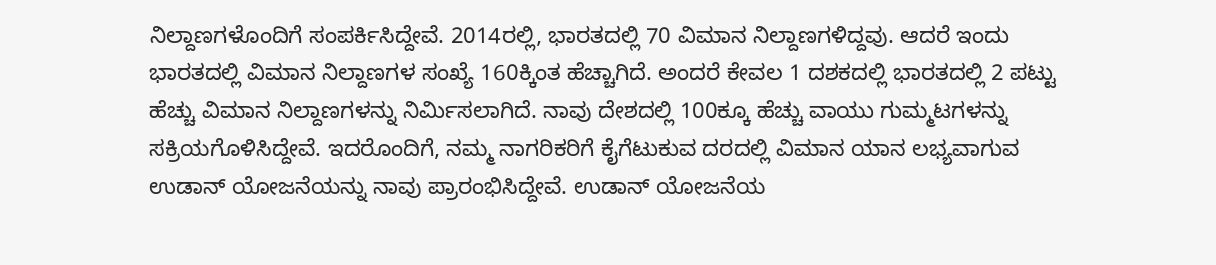ನಿಲ್ದಾಣಗಳೊಂದಿಗೆ ಸಂಪರ್ಕಿಸಿದ್ದೇವೆ. 2014ರಲ್ಲಿ, ಭಾರತದಲ್ಲಿ 70 ವಿಮಾನ ನಿಲ್ದಾಣಗಳಿದ್ದವು. ಆದರೆ ಇಂದು ಭಾರತದಲ್ಲಿ ವಿಮಾನ ನಿಲ್ದಾಣಗಳ ಸಂಖ್ಯೆ 160ಕ್ಕಿಂತ ಹೆಚ್ಚಾಗಿದೆ. ಅಂದರೆ ಕೇವಲ 1 ದಶಕದಲ್ಲಿ ಭಾರತದಲ್ಲಿ 2 ಪಟ್ಟು ಹೆಚ್ಚು ವಿಮಾನ ನಿಲ್ದಾಣಗಳನ್ನು ನಿರ್ಮಿಸಲಾಗಿದೆ. ನಾವು ದೇಶದಲ್ಲಿ 100ಕ್ಕೂ ಹೆಚ್ಚು ವಾಯು ಗುಮ್ಮಟಗಳನ್ನು ಸಕ್ರಿಯಗೊಳಿಸಿದ್ದೇವೆ. ಇದರೊಂದಿಗೆ, ನಮ್ಮ ನಾಗರಿಕರಿಗೆ ಕೈಗೆಟುಕುವ ದರದಲ್ಲಿ ವಿಮಾನ ಯಾನ ಲಭ್ಯವಾಗುವ ಉಡಾನ್ ಯೋಜನೆಯನ್ನು ನಾವು ಪ್ರಾರಂಭಿಸಿದ್ದೇವೆ. ಉಡಾನ್ ಯೋಜನೆಯ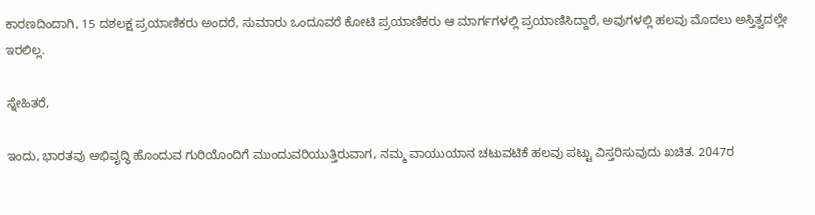ಕಾರಣದಿಂದಾಗಿ, 15 ದಶಲಕ್ಷ ಪ್ರಯಾಣಿಕರು ಅಂದರೆ, ಸುಮಾರು ಒಂದೂವರೆ ಕೋಟಿ ಪ್ರಯಾಣಿಕರು ಆ ಮಾರ್ಗಗಳಲ್ಲಿ ಪ್ರಯಾಣಿಸಿದ್ದಾರೆ, ಅವುಗಳಲ್ಲಿ ಹಲವು ಮೊದಲು ಅಸ್ತಿತ್ವದಲ್ಲೇ ಇರಲಿಲ್ಲ.

ಸ್ನೇಹಿತರೆ,

ಇಂದು, ಭಾರತವು ಅಭಿವೃದ್ಧಿ ಹೊಂದುವ ಗುರಿಯೊಂದಿಗೆ ಮುಂದುವರಿಯುತ್ತಿರುವಾಗ, ನಮ್ಮ ವಾಯುಯಾನ ಚಟುವಟಿಕೆ ಹಲವು ಪಟ್ಟು ವಿಸ್ತರಿಸುವುದು ಖಚಿತ. 2047ರ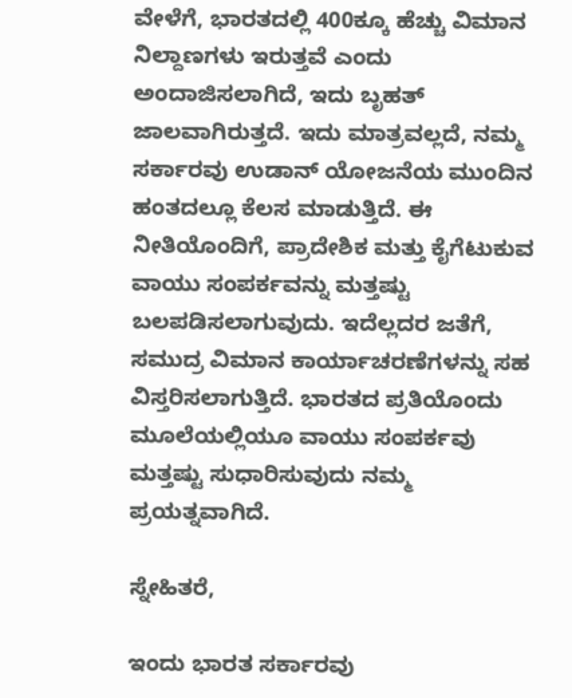ವೇಳೆಗೆ, ಭಾರತದಲ್ಲಿ 400ಕ್ಕೂ ಹೆಚ್ಚು ವಿಮಾನ ನಿಲ್ದಾಣಗಳು ಇರುತ್ತವೆ ಎಂದು ಅಂದಾಜಿಸಲಾಗಿದೆ, ಇದು ಬೃಹತ್ ಜಾಲವಾಗಿರುತ್ತದೆ. ಇದು ಮಾತ್ರವಲ್ಲದೆ, ನಮ್ಮ ಸರ್ಕಾರವು ಉಡಾನ್ ಯೋಜನೆಯ ಮುಂದಿನ ಹಂತದಲ್ಲೂ ಕೆಲಸ ಮಾಡುತ್ತಿದೆ. ಈ ನೀತಿಯೊಂದಿಗೆ, ಪ್ರಾದೇಶಿಕ ಮತ್ತು ಕೈಗೆಟುಕುವ ವಾಯು ಸಂಪರ್ಕವನ್ನು ಮತ್ತಷ್ಟು ಬಲಪಡಿಸಲಾಗುವುದು. ಇದೆಲ್ಲದರ ಜತೆಗೆ, ಸಮುದ್ರ ವಿಮಾನ ಕಾರ್ಯಾಚರಣೆಗಳನ್ನು ಸಹ ವಿಸ್ತರಿಸಲಾಗುತ್ತಿದೆ. ಭಾರತದ ಪ್ರತಿಯೊಂದು ಮೂಲೆಯಲ್ಲಿಯೂ ವಾಯು ಸಂಪರ್ಕವು ಮತ್ತಷ್ಟು ಸುಧಾರಿಸುವುದು ನಮ್ಮ ಪ್ರಯತ್ನವಾಗಿದೆ.

ಸ್ನೇಹಿತರೆ,

ಇಂದು ಭಾರತ ಸರ್ಕಾರವು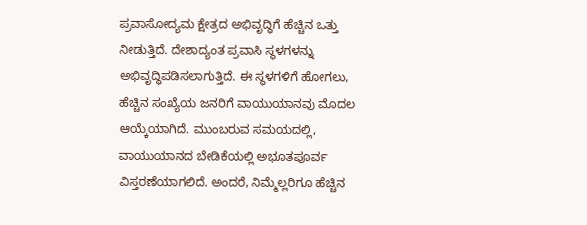ಪ್ರವಾಸೋದ್ಯಮ ಕ್ಷೇತ್ರದ ಅಭಿವೃದ್ಧಿಗೆ ಹೆಚ್ಚಿನ ಒತ್ತು ನೀಡುತ್ತಿದೆ. ದೇಶಾದ್ಯಂತ ಪ್ರವಾಸಿ ಸ್ಥಳಗಳನ್ನು ಅಭಿವೃದ್ಧಿಪಡಿಸಲಾಗುತ್ತಿದೆ. ಈ ಸ್ಥಳಗಳಿಗೆ ಹೋಗಲು, ಹೆಚ್ಚಿನ ಸಂಖ್ಯೆಯ ಜನರಿಗೆ ವಾಯುಯಾನವು ಮೊದಲ ಆಯ್ಕೆಯಾಗಿದೆ. ಮುಂಬರುವ ಸಮಯದಲ್ಲಿ, ವಾಯುಯಾನದ ಬೇಡಿಕೆಯಲ್ಲಿ ಅಭೂತಪೂರ್ವ ವಿಸ್ತರಣೆಯಾಗಲಿದೆ. ಅಂದರೆ, ನಿಮ್ಮೆಲ್ಲರಿಗೂ ಹೆಚ್ಚಿನ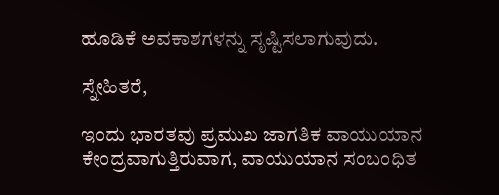ಹೂಡಿಕೆ ಅವಕಾಶಗಳನ್ನು ಸೃಷ್ಟಿಸಲಾಗುವುದು.

ಸ್ನೇಹಿತರೆ,

ಇಂದು ಭಾರತವು ಪ್ರಮುಖ ಜಾಗತಿಕ ವಾಯುಯಾನ ಕೇಂದ್ರವಾಗುತ್ತಿರುವಾಗ, ವಾಯುಯಾನ ಸಂಬಂಧಿತ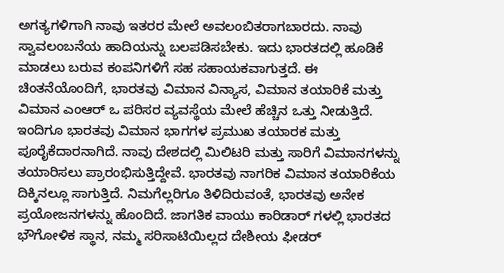ಅಗತ್ಯಗಳಿಗಾಗಿ ನಾವು ಇತರರ ಮೇಲೆ ಅವಲಂಬಿತರಾಗಬಾರದು. ನಾವು ಸ್ವಾವಲಂಬನೆಯ ಹಾದಿಯನ್ನು ಬಲಪಡಿಸಬೇಕು. ಇದು ಭಾರತದಲ್ಲಿ ಹೂಡಿಕೆ ಮಾಡಲು ಬರುವ ಕಂಪನಿಗಳಿಗೆ ಸಹ ಸಹಾಯಕವಾಗುತ್ತದೆ. ಈ ಚಿಂತನೆಯೊಂದಿಗೆ, ಭಾರತವು ವಿಮಾನ ವಿನ್ಯಾಸ, ವಿಮಾನ ತಯಾರಿಕೆ ಮತ್ತು ವಿಮಾನ ಎಂಆರ್ ಒ ಪರಿಸರ ವ್ಯವಸ್ಥೆಯ ಮೇಲೆ ಹೆಚ್ಚಿನ ಒತ್ತು ನೀಡುತ್ತಿದೆ. ಇಂದಿಗೂ ಭಾರತವು ವಿಮಾನ ಭಾಗಗಳ ಪ್ರಮುಖ ತಯಾರಕ ಮತ್ತು ಪೂರೈಕೆದಾರನಾಗಿದೆ. ನಾವು ದೇಶದಲ್ಲಿ ಮಿಲಿಟರಿ ಮತ್ತು ಸಾರಿಗೆ ವಿಮಾನಗಳನ್ನು ತಯಾರಿಸಲು ಪ್ರಾರಂಭಿಸುತ್ತಿದ್ದೇವೆ. ಭಾರತವು ನಾಗರಿಕ ವಿಮಾನ ತಯಾರಿಕೆಯ ದಿಕ್ಕಿನಲ್ಲೂ ಸಾಗುತ್ತಿದೆ. ನಿಮಗೆಲ್ಲರಿಗೂ ತಿಳಿದಿರುವಂತೆ, ಭಾರತವು ಅನೇಕ ಪ್ರಯೋಜನಗಳನ್ನು ಹೊಂದಿದೆ. ಜಾಗತಿಕ ವಾಯು ಕಾರಿಡಾರ್ ‌ಗಳಲ್ಲಿ ಭಾರತದ ಭೌಗೋಳಿಕ ಸ್ಥಾನ, ನಮ್ಮ ಸರಿಸಾಟಿಯಿಲ್ಲದ ದೇಶೀಯ ಫೀಡರ್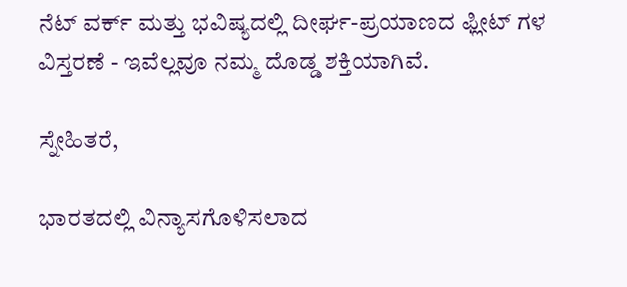ನೆಟ್ ‌ವರ್ಕ್ ಮತ್ತು ಭವಿಷ್ಯದಲ್ಲಿ ದೀರ್ಘ-ಪ್ರಯಾಣದ ಫ್ಲೀಟ್ ‌ಗಳ ವಿಸ್ತರಣೆ - ಇವೆಲ್ಲವೂ ನಮ್ಮ ದೊಡ್ಡ ಶಕ್ತಿಯಾಗಿವೆ.

ಸ್ನೇಹಿತರೆ,

ಭಾರತದಲ್ಲಿ ವಿನ್ಯಾಸಗೊಳಿಸಲಾದ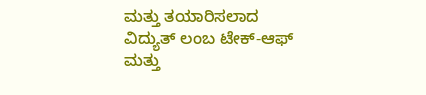ಮತ್ತು ತಯಾರಿಸಲಾದ ವಿದ್ಯುತ್ ಲಂಬ ಟೇಕ್-ಆಫ್ ಮತ್ತು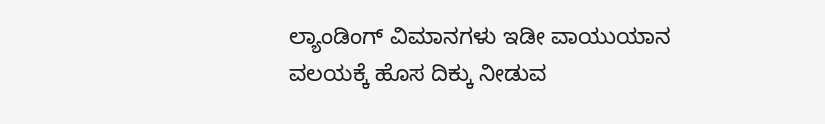ಲ್ಯಾಂಡಿಂಗ್ ವಿಮಾನಗಳು ಇಡೀ ವಾಯುಯಾನ ವಲಯಕ್ಕೆ ಹೊಸ ದಿಕ್ಕು ನೀಡುವ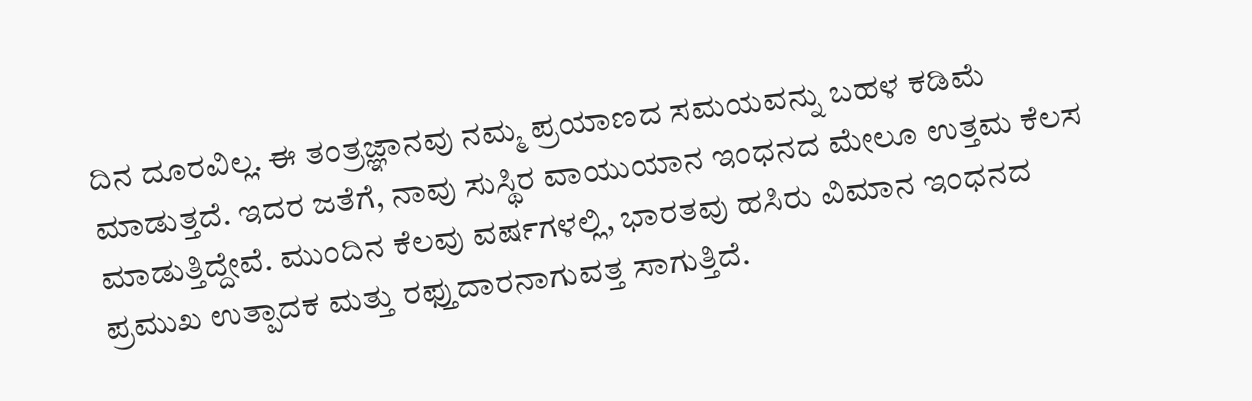ದಿನ ದೂರವಿಲ್ಲ. ಈ ತಂತ್ರಜ್ಞಾನವು ನಮ್ಮ ಪ್ರಯಾಣದ ಸಮಯವನ್ನು ಬಹಳ ಕಡಿಮೆ ಮಾಡುತ್ತದೆ. ಇದರ ಜತೆಗೆ, ನಾವು ಸುಸ್ಥಿರ ವಾಯುಯಾನ ಇಂಧನದ ಮೇಲೂ ಉತ್ತಮ ಕೆಲಸ ಮಾಡುತ್ತಿದ್ದೇವೆ. ಮುಂದಿನ ಕೆಲವು ವರ್ಷಗಳಲ್ಲಿ, ಭಾರತವು ಹಸಿರು ವಿಮಾನ ಇಂಧನದ ಪ್ರಮುಖ ಉತ್ಪಾದಕ ಮತ್ತು ರಫ್ತುದಾರನಾಗುವತ್ತ ಸಾಗುತ್ತಿದೆ.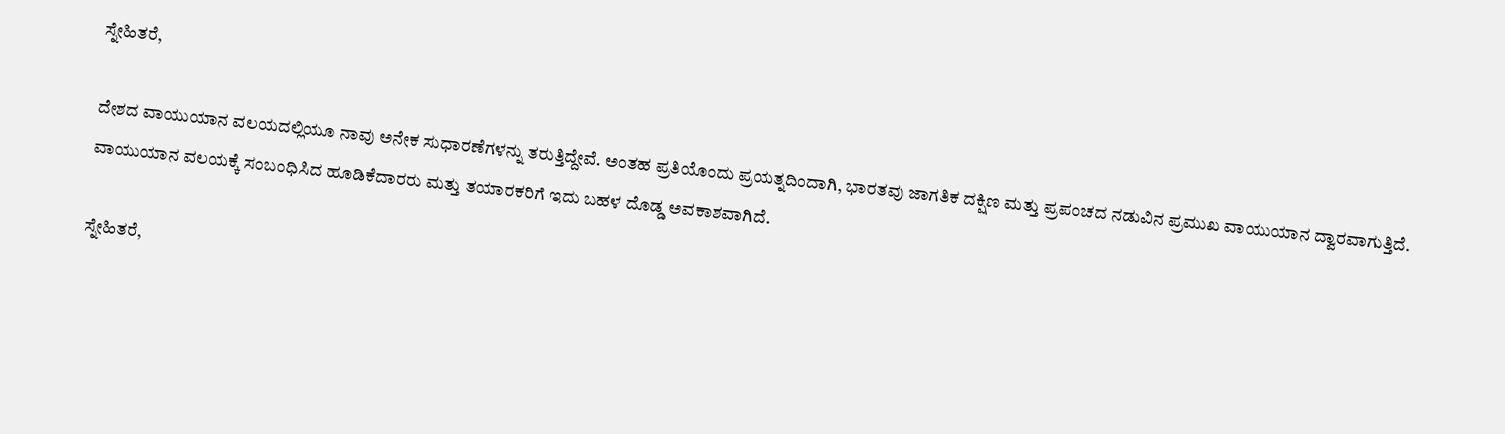ಸ್ನೇಹಿತರೆ,

ದೇಶದ ವಾಯುಯಾನ ವಲಯದಲ್ಲಿಯೂ ನಾವು ಅನೇಕ ಸುಧಾರಣೆಗಳನ್ನು ತರುತ್ತಿದ್ದೇವೆ. ಅಂತಹ ಪ್ರತಿಯೊಂದು ಪ್ರಯತ್ನದಿಂದಾಗಿ, ಭಾರತವು ಜಾಗತಿಕ ದಕ್ಷಿಣ ಮತ್ತು ಪ್ರಪಂಚದ ನಡುವಿನ ಪ್ರಮುಖ ವಾಯುಯಾನ ದ್ವಾರವಾಗುತ್ತಿದೆ. ವಾಯುಯಾನ ವಲಯಕ್ಕೆ ಸಂಬಂಧಿಸಿದ ಹೂಡಿಕೆದಾರರು ಮತ್ತು ತಯಾರಕರಿಗೆ ಇದು ಬಹಳ ದೊಡ್ಡ ಅವಕಾಶವಾಗಿದೆ.

ಸ್ನೇಹಿತರೆ,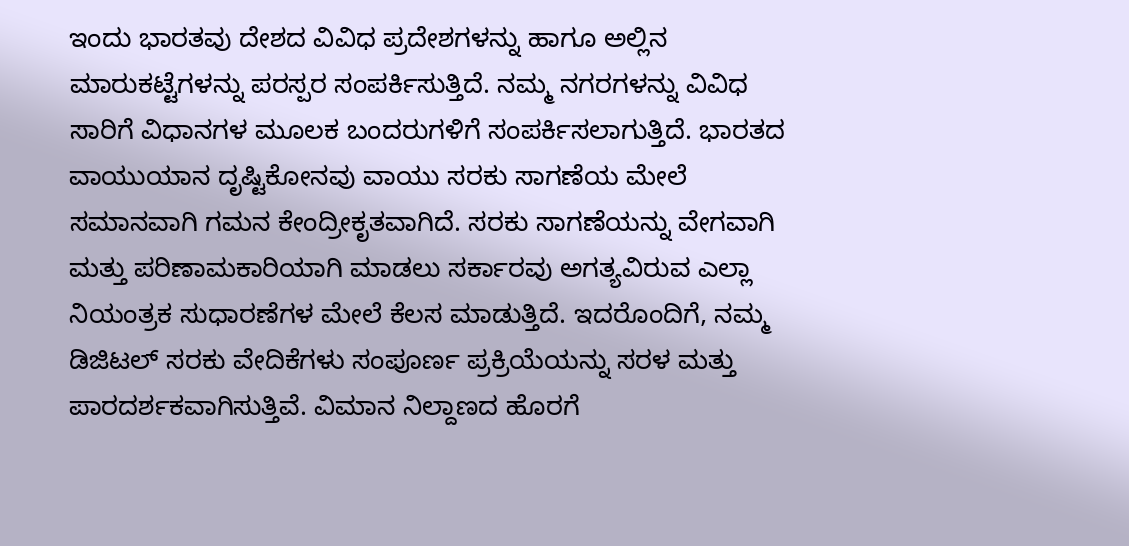ಇಂದು ಭಾರತವು ದೇಶದ ವಿವಿಧ ಪ್ರದೇಶಗಳನ್ನು ಹಾಗೂ ಅಲ್ಲಿನ ಮಾರುಕಟ್ಟೆಗಳನ್ನು ಪರಸ್ಪರ ಸಂಪರ್ಕಿಸುತ್ತಿದೆ. ನಮ್ಮ ನಗರಗಳನ್ನು ವಿವಿಧ ಸಾರಿಗೆ ವಿಧಾನಗಳ ಮೂಲಕ ಬಂದರುಗಳಿಗೆ ಸಂಪರ್ಕಿಸಲಾಗುತ್ತಿದೆ. ಭಾರತದ ವಾಯುಯಾನ ದೃಷ್ಟಿಕೋನವು ವಾಯು ಸರಕು ಸಾಗಣೆಯ ಮೇಲೆ ಸಮಾನವಾಗಿ ಗಮನ ಕೇಂದ್ರೀಕೃತವಾಗಿದೆ. ಸರಕು ಸಾಗಣೆಯನ್ನು ವೇಗವಾಗಿ ಮತ್ತು ಪರಿಣಾಮಕಾರಿಯಾಗಿ ಮಾಡಲು ಸರ್ಕಾರವು ಅಗತ್ಯವಿರುವ ಎಲ್ಲಾ ನಿಯಂತ್ರಕ ಸುಧಾರಣೆಗಳ ಮೇಲೆ ಕೆಲಸ ಮಾಡುತ್ತಿದೆ. ಇದರೊಂದಿಗೆ, ನಮ್ಮ ಡಿಜಿಟಲ್ ಸರಕು ವೇದಿಕೆಗಳು ಸಂಪೂರ್ಣ ಪ್ರಕ್ರಿಯೆಯನ್ನು ಸರಳ ಮತ್ತು ಪಾರದರ್ಶಕವಾಗಿಸುತ್ತಿವೆ. ವಿಮಾನ ನಿಲ್ದಾಣದ ಹೊರಗೆ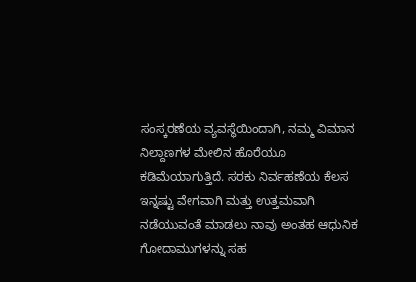ಸಂಸ್ಕರಣೆಯ ವ್ಯವಸ್ಥೆಯಿಂದಾಗಿ, ನಮ್ಮ ವಿಮಾನ ನಿಲ್ದಾಣಗಳ ಮೇಲಿನ ಹೊರೆಯೂ ಕಡಿಮೆಯಾಗುತ್ತಿದೆ. ಸರಕು ನಿರ್ವಹಣೆಯ ಕೆಲಸ ಇನ್ನಷ್ಟು ವೇಗವಾಗಿ ಮತ್ತು ಉತ್ತಮವಾಗಿ ನಡೆಯುವಂತೆ ಮಾಡಲು ನಾವು ಅಂತಹ ಆಧುನಿಕ ಗೋದಾಮುಗಳನ್ನು ಸಹ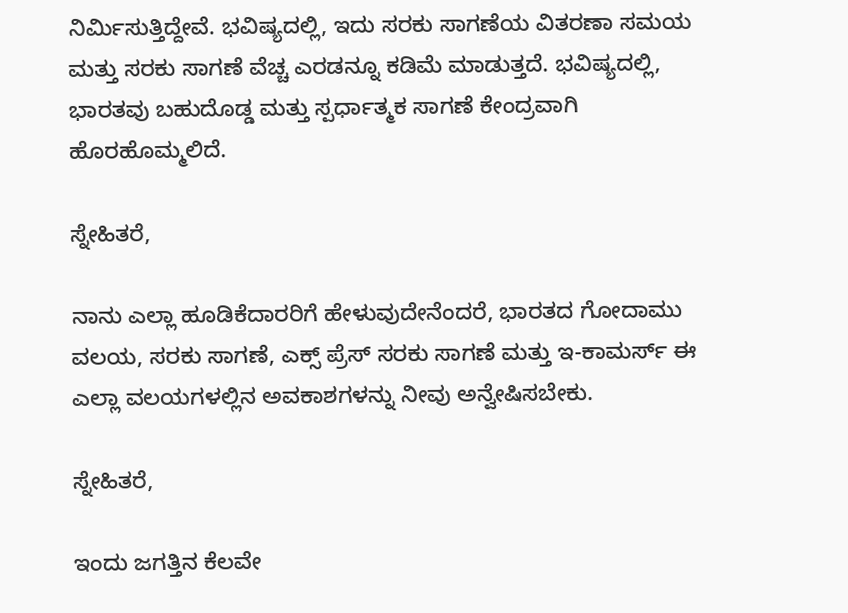ನಿರ್ಮಿಸುತ್ತಿದ್ದೇವೆ. ಭವಿಷ್ಯದಲ್ಲಿ, ಇದು ಸರಕು ಸಾಗಣೆಯ ವಿತರಣಾ ಸಮಯ ಮತ್ತು ಸರಕು ಸಾಗಣೆ ವೆಚ್ಚ ಎರಡನ್ನೂ ಕಡಿಮೆ ಮಾಡುತ್ತದೆ. ಭವಿಷ್ಯದಲ್ಲಿ, ಭಾರತವು ಬಹುದೊಡ್ಡ ಮತ್ತು ಸ್ಪರ್ಧಾತ್ಮಕ ಸಾಗಣೆ ಕೇಂದ್ರವಾಗಿ ಹೊರಹೊಮ್ಮಲಿದೆ.

ಸ್ನೇಹಿತರೆ,

ನಾನು ಎಲ್ಲಾ ಹೂಡಿಕೆದಾರರಿಗೆ ಹೇಳುವುದೇನೆಂದರೆ, ಭಾರತದ ಗೋದಾಮು ವಲಯ, ಸರಕು ಸಾಗಣೆ, ಎಕ್ಸ್ ‌ಪ್ರೆಸ್ ಸರಕು ಸಾಗಣೆ ಮತ್ತು ಇ-ಕಾಮರ್ಸ್ ಈ ಎಲ್ಲಾ ವಲಯಗಳಲ್ಲಿನ ಅವಕಾಶಗಳನ್ನು ನೀವು ಅನ್ವೇಷಿಸಬೇಕು.

ಸ್ನೇಹಿತರೆ,

ಇಂದು ಜಗತ್ತಿನ ಕೆಲವೇ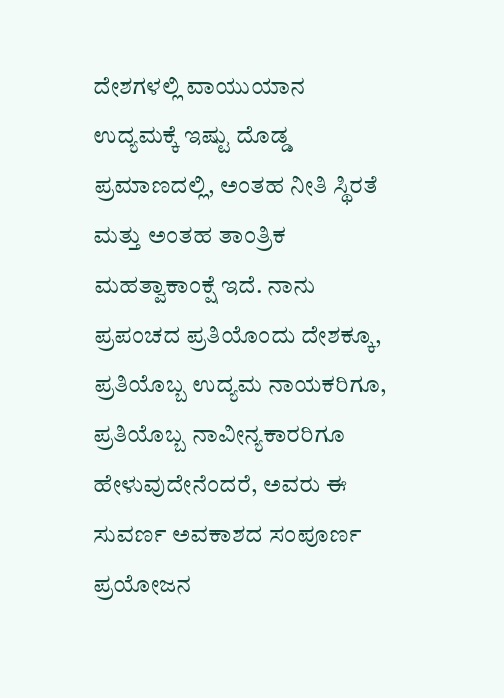ದೇಶಗಳಲ್ಲಿ ವಾಯುಯಾನ ಉದ್ಯಮಕ್ಕೆ ಇಷ್ಟು ದೊಡ್ಡ ಪ್ರಮಾಣದಲ್ಲಿ, ಅಂತಹ ನೀತಿ ಸ್ಥಿರತೆ ಮತ್ತು ಅಂತಹ ತಾಂತ್ರಿಕ ಮಹತ್ವಾಕಾಂಕ್ಷೆ ಇದೆ. ನಾನು ಪ್ರಪಂಚದ ಪ್ರತಿಯೊಂದು ದೇಶಕ್ಕೂ, ಪ್ರತಿಯೊಬ್ಬ ಉದ್ಯಮ ನಾಯಕರಿಗೂ, ಪ್ರತಿಯೊಬ್ಬ ನಾವೀನ್ಯಕಾರರಿಗೂ ಹೇಳುವುದೇನೆಂದರೆ, ಅವರು ಈ ಸುವರ್ಣ ಅವಕಾಶದ ಸಂಪೂರ್ಣ ಪ್ರಯೋಜನ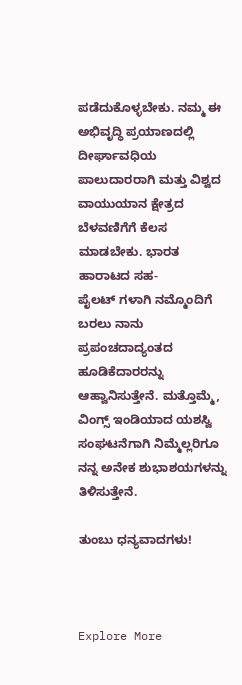ಪಡೆದುಕೊಳ್ಳಬೇಕು. ನಮ್ಮ ಈ ಅಭಿವೃದ್ಧಿ ಪ್ರಯಾಣದಲ್ಲಿ ದೀರ್ಘಾವಧಿಯ ಪಾಲುದಾರರಾಗಿ ಮತ್ತು ವಿಶ್ವದ ವಾಯುಯಾನ ಕ್ಷೇತ್ರದ ಬೆಳವಣಿಗೆಗೆ ಕೆಲಸ ಮಾಡಬೇಕು. ಭಾರತ ಹಾರಾಟದ ಸಹ-ಪೈಲಟ್ ‌ಗಳಾಗಿ ನಮ್ಮೊಂದಿಗೆ ಬರಲು ನಾನು ಪ್ರಪಂಚದಾದ್ಯಂತದ ಹೂಡಿಕೆದಾರರನ್ನು ಆಹ್ವಾನಿಸುತ್ತೇನೆ. ಮತ್ತೊಮ್ಮೆ, ವಿಂಗ್ಸ್ ಇಂಡಿಯಾದ ಯಶಸ್ವಿ ಸಂಘಟನೆಗಾಗಿ ನಿಮ್ಮೆಲ್ಲರಿಗೂ ನನ್ನ ಅನೇಕ ಶುಭಾಶಯಗಳನ್ನು ತಿಳಿಸುತ್ತೇನೆ.

ತುಂಬು ಧನ್ಯವಾದಗಳು!



Explore More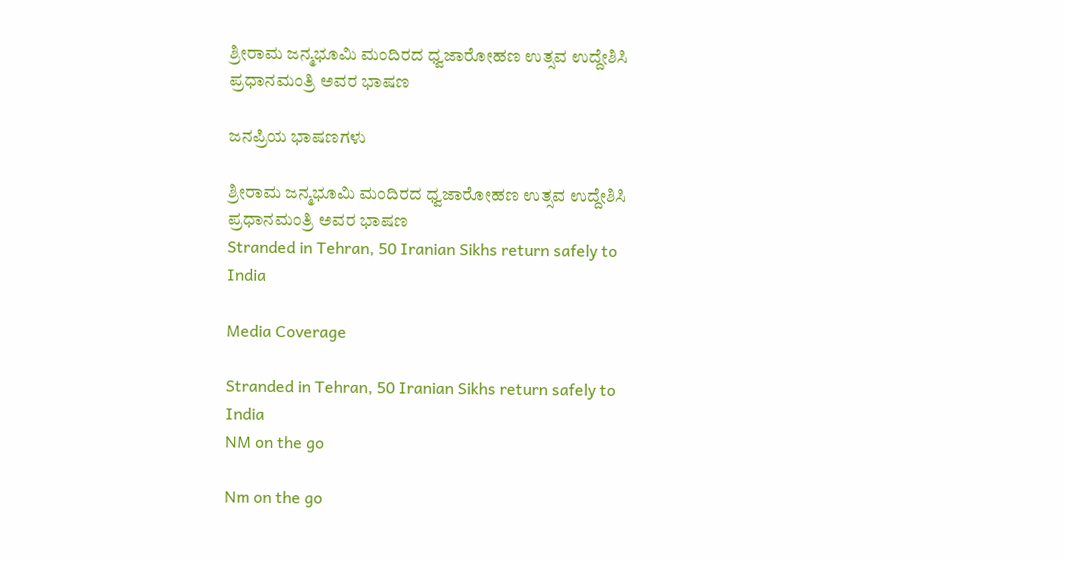ಶ್ರೀರಾಮ ಜನ್ಮಭೂಮಿ ಮಂದಿರದ ಧ್ವಜಾರೋಹಣ ಉತ್ಸವ ಉದ್ದೇಶಿಸಿ ಪ್ರಧಾನಮಂತ್ರಿ ಅವರ ಭಾಷಣ

ಜನಪ್ರಿಯ ಭಾಷಣಗಳು

ಶ್ರೀರಾಮ ಜನ್ಮಭೂಮಿ ಮಂದಿರದ ಧ್ವಜಾರೋಹಣ ಉತ್ಸವ ಉದ್ದೇಶಿಸಿ ಪ್ರಧಾನಮಂತ್ರಿ ಅವರ ಭಾಷಣ
Stranded in Tehran, 50 Iranian Sikhs return safely to India

Media Coverage

Stranded in Tehran, 50 Iranian Sikhs return safely to India
NM on the go

Nm on the go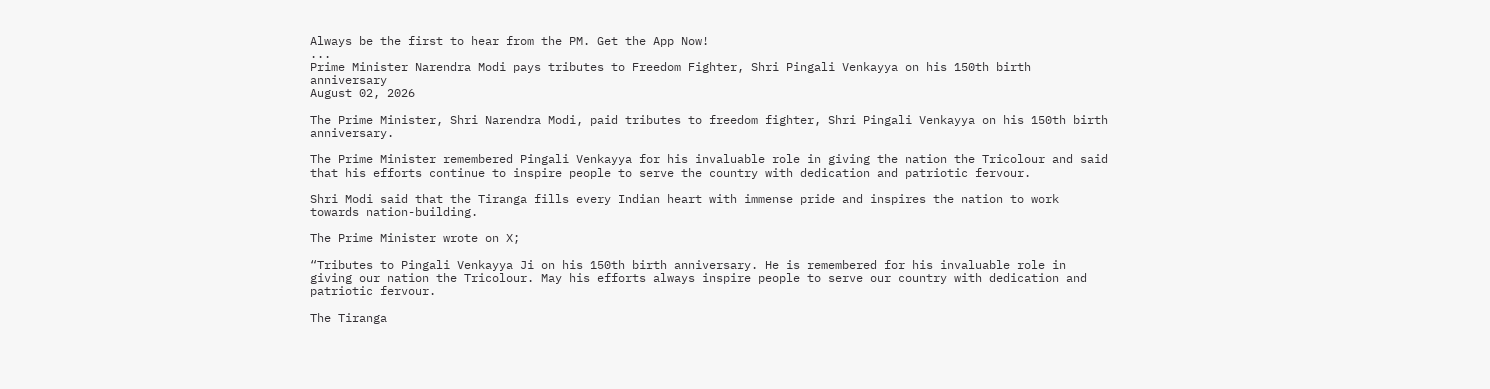Always be the first to hear from the PM. Get the App Now!
...
Prime Minister Narendra Modi pays tributes to Freedom Fighter, Shri Pingali Venkayya on his 150th birth anniversary
August 02, 2026

The Prime Minister, Shri Narendra Modi, paid tributes to freedom fighter, Shri Pingali Venkayya on his 150th birth anniversary.

The Prime Minister remembered Pingali Venkayya for his invaluable role in giving the nation the Tricolour and said that his efforts continue to inspire people to serve the country with dedication and patriotic fervour.

Shri Modi said that the Tiranga fills every Indian heart with immense pride and inspires the nation to work towards nation-building.

The Prime Minister wrote on X;

“Tributes to Pingali Venkayya Ji on his 150th birth anniversary. He is remembered for his invaluable role in giving our nation the Tricolour. May his efforts always inspire people to serve our country with dedication and patriotic fervour.

The Tiranga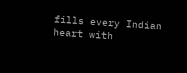fills every Indian heart with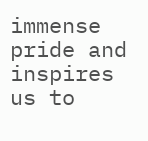immense pride and inspires us to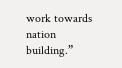work towards nation building.”